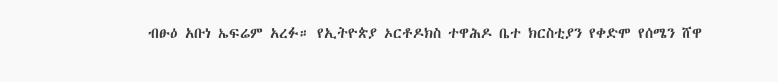ብፁዕ አቡነ ኤፍሬም አረፉ። የኢትዮጵያ ኦርቶዶክስ ተዋሕዶ ቤተ ክርስቲያን የቀድሞ የሰሜን ሸዋ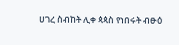ሀገረ ስብከት ሊቀ ጳጳስ የነበሩት ብፁዕ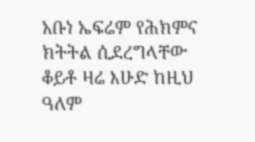አቡነ ኤፍሬም የሕክምና ክትትል ሲደረግላቸው ቆይቶ ዛሬ እሁድ ከዚህ ዓለም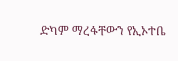ድካም ማረፋቸውን የኢኦተቤ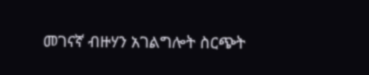መገናኛ ብዙሃን አገልግሎት ስርጭት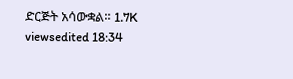ድርጅት አሳውቋል። 1.7K viewsedited 18:34